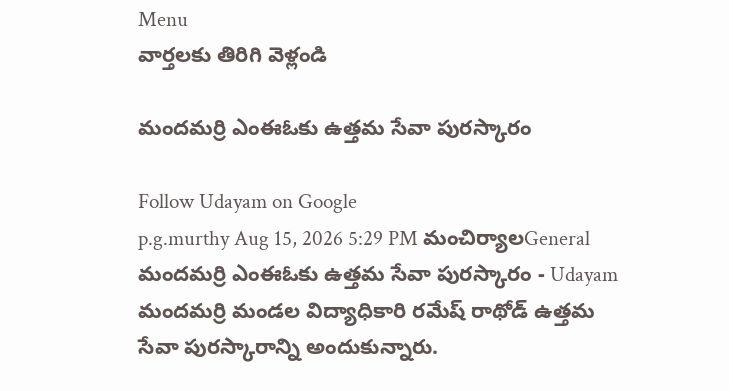Menu
వార్తలకు తిరిగి వెళ్లండి

మందమర్రి ఎంఈఓకు ఉత్తమ సేవా పురస్కారం

Follow Udayam on Google
p.g.murthy Aug 15, 2026 5:29 PM మంచిర్యాలGeneral
మందమర్రి ఎంఈఓకు ఉత్తమ సేవా పురస్కారం - Udayam
మందమర్రి మండల విద్యాధికారి రమేష్ రాథోడ్ ఉత్తమ సేవా పురస్కారాన్ని అందుకున్నారు.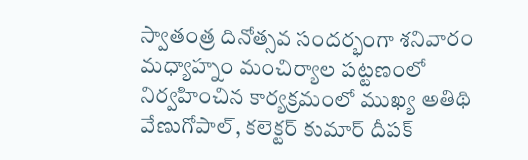స్వాతంత్ర దినోత్సవ సందర్భంగా శనివారం మధ్యాహ్నం మంచిర్యాల పట్టణంలో నిర్వహించిన కార్యక్రమంలో ముఖ్య అతిథి వేణుగోపాల్, కలెక్టర్ కుమార్ దీపక్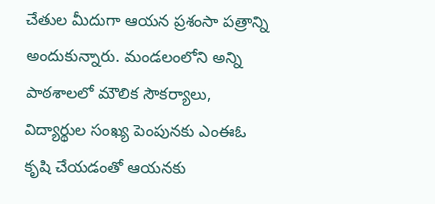చేతుల మీదుగా ఆయన ప్రశంసా పత్రాన్ని అందుకున్నారు. మండలంలోని అన్ని పాఠశాలలో మౌలిక సౌకర్యాలు, విద్యార్థుల సంఖ్య పెంపునకు ఎంఈఓ కృషి చేయడంతో ఆయనకు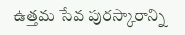ఉత్తమ సేవ పురస్కారాన్ని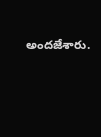అందజేశారు.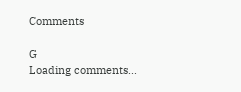Comments

G
Loading comments...